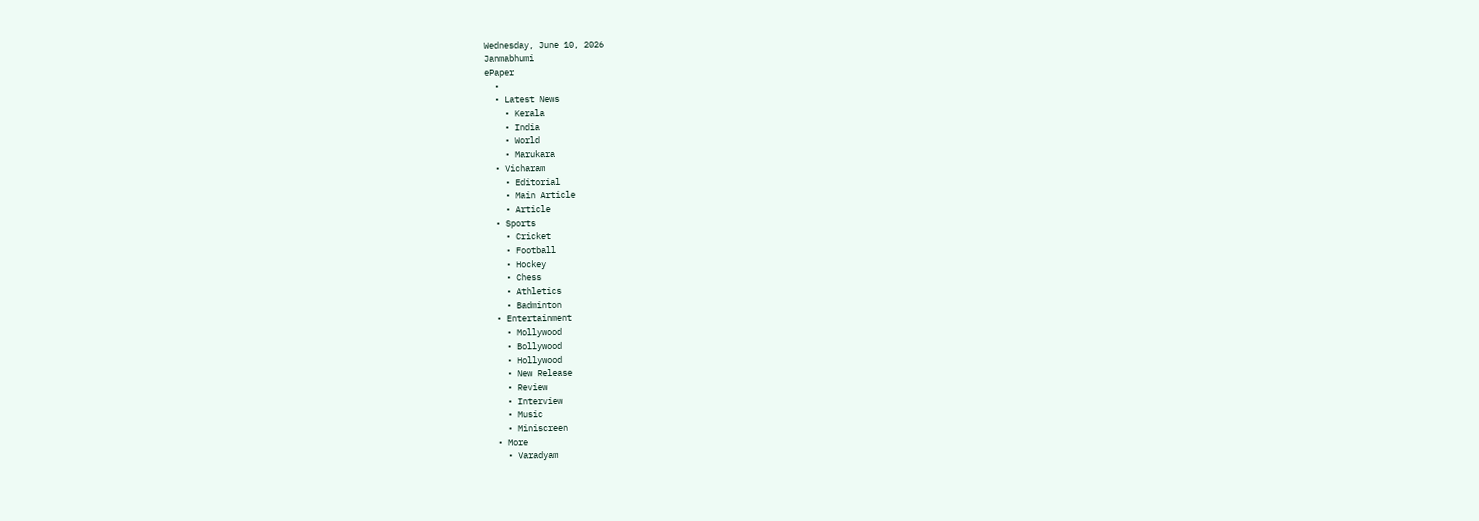Wednesday, June 10, 2026
Janmabhumi
ePaper
  •
  • Latest News
    • Kerala
    • India
    • World
    • Marukara
  • Vicharam
    • Editorial
    • Main Article
    • Article
  • Sports
    • Cricket
    • Football
    • Hockey
    • Chess
    • Athletics
    • Badminton
  • Entertainment
    • Mollywood
    • Bollywood
    • Hollywood
    • New Release
    • Review
    • Interview
    • Music
    • Miniscreen
  • More
    • Varadyam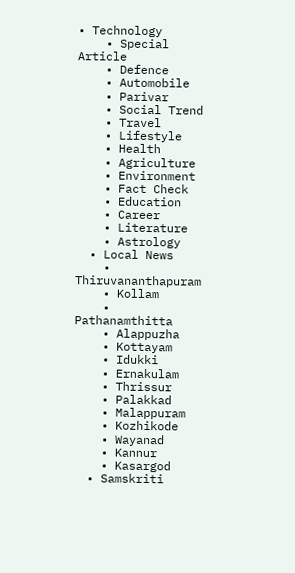• Technology
    • Special Article
    • Defence
    • Automobile
    • Parivar
    • Social Trend
    • Travel
    • Lifestyle
    • Health
    • Agriculture
    • Environment
    • Fact Check
    • Education
    • Career
    • Literature
    • Astrology
  • Local News
    • Thiruvananthapuram
    • Kollam
    • Pathanamthitta
    • Alappuzha
    • Kottayam
    • Idukki
    • Ernakulam
    • Thrissur
    • Palakkad
    • Malappuram
    • Kozhikode
    • Wayanad
    • Kannur
    • Kasargod
  • Samskriti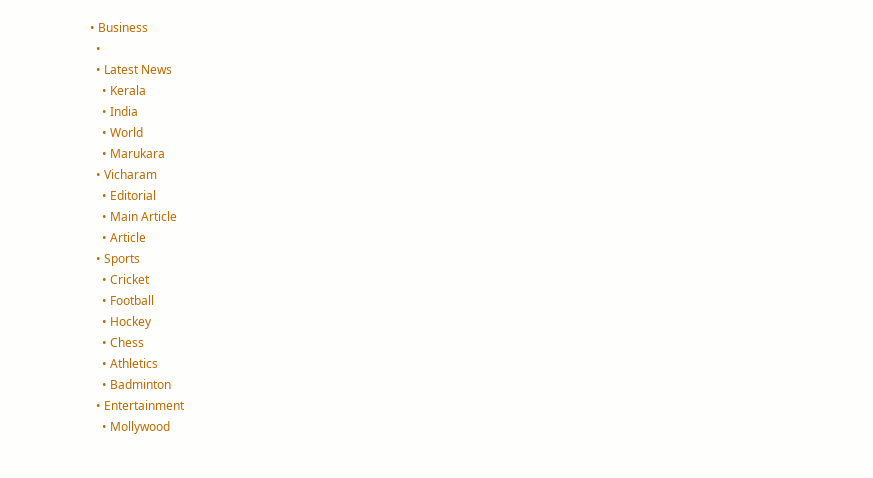• Business
  •
  • Latest News
    • Kerala
    • India
    • World
    • Marukara
  • Vicharam
    • Editorial
    • Main Article
    • Article
  • Sports
    • Cricket
    • Football
    • Hockey
    • Chess
    • Athletics
    • Badminton
  • Entertainment
    • Mollywood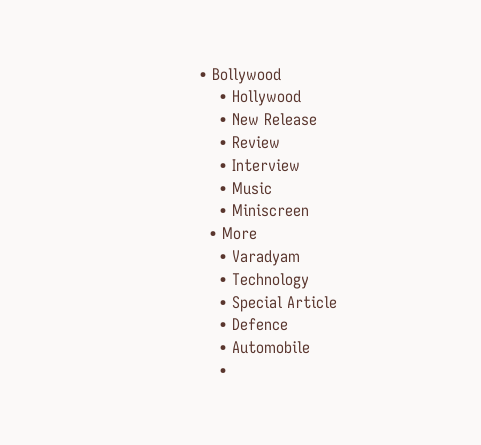• Bollywood
    • Hollywood
    • New Release
    • Review
    • Interview
    • Music
    • Miniscreen
  • More
    • Varadyam
    • Technology
    • Special Article
    • Defence
    • Automobile
    •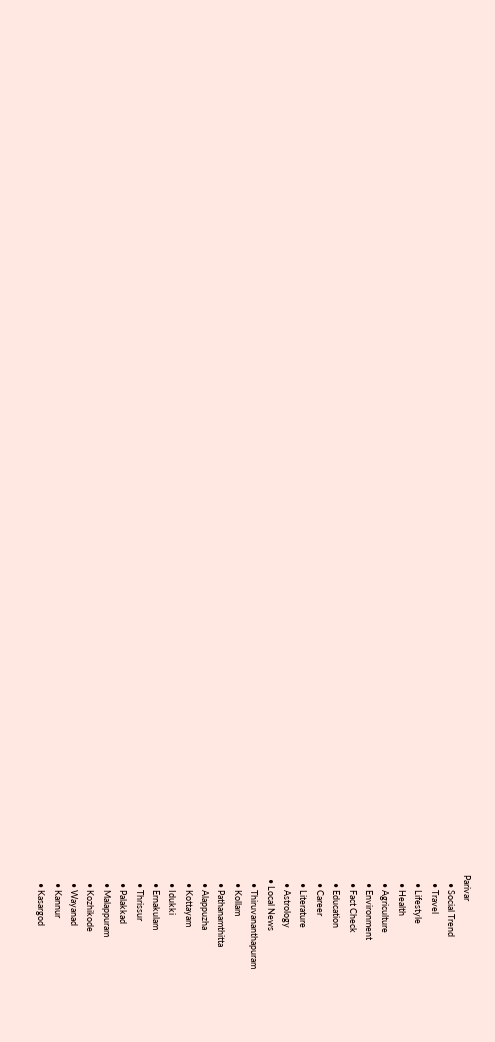Parivar
    • Social Trend
    • Travel
    • Lifestyle
    • Health
    • Agriculture
    • Environment
    • Fact Check
    • Education
    • Career
    • Literature
    • Astrology
  • Local News
    • Thiruvananthapuram
    • Kollam
    • Pathanamthitta
    • Alappuzha
    • Kottayam
    • Idukki
    • Ernakulam
    • Thrissur
    • Palakkad
    • Malappuram
    • Kozhikode
    • Wayanad
    • Kannur
    • Kasargod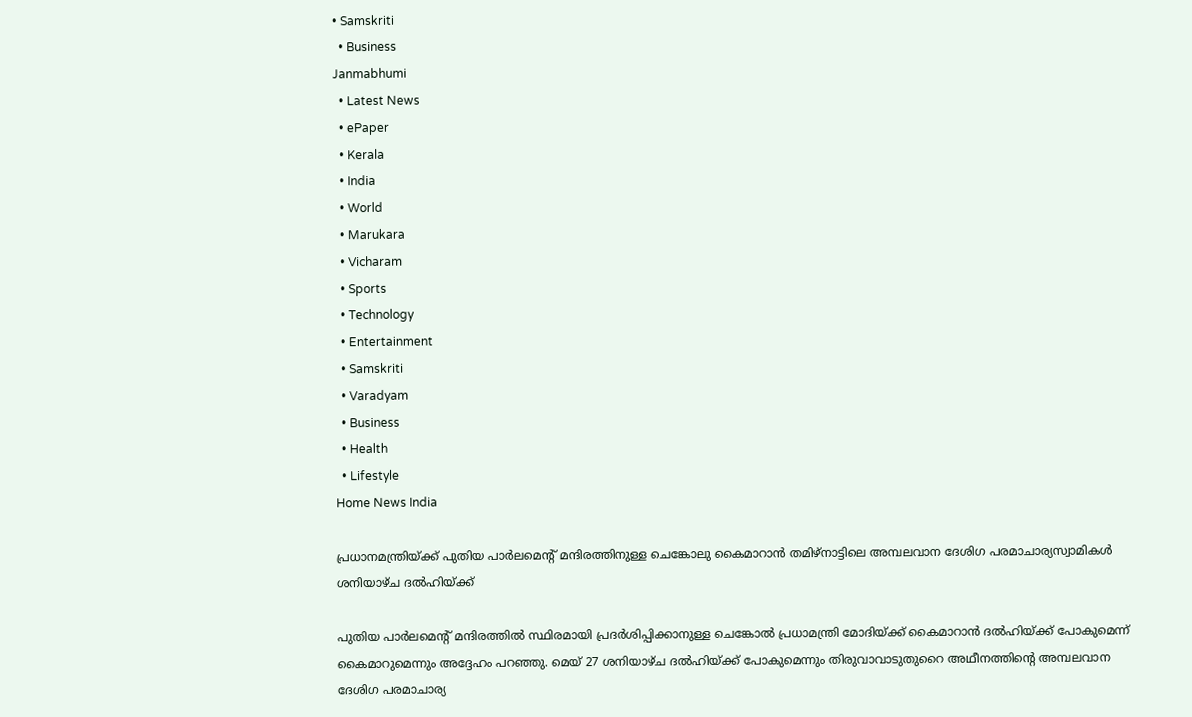• Samskriti
  • Business
Janmabhumi
  • Latest News
  • ePaper
  • Kerala
  • India
  • World
  • Marukara
  • Vicharam
  • Sports
  • Technology
  • Entertainment
  • Samskriti
  • Varadyam
  • Business
  • Health
  • Lifestyle
Home News India

പ്രധാനമന്ത്രിയ്‌ക്ക് പുതിയ പാര്‍ലമെന്‍റ് മന്ദിരത്തിനുള്ള ചെങ്കോലു കൈമാറാന്‍ തമിഴ്നാട്ടിലെ അമ്പലവാന ദേശിഗ പരമാചാര്യസ്വാമികള്‍ ശനിയാഴ്ച ദല്‍ഹിയ്‌ക്ക്

പുതിയ പാര്‍ലമെന്‍റ് മന്ദിരത്തില്‍ സ്ഥിരമായി പ്രദര്‍ശിപ്പിക്കാനുള്ള ചെങ്കോല്‍ പ്രധാമന്ത്രി മോദിയ്‌ക്ക് കൈമാറാന്‍ ദല്‍ഹിയ്‌ക്ക് പോകുമെന്ന് കൈമാറുമെന്നും അദ്ദേഹം പറഞ്ഞു. മെയ് 27 ശനിയാഴ്ച ദല്‍ഹിയ്‌ക്ക് പോകുമെന്നും തിരുവാവാടുതുറൈ അഥീനത്തിന്റെ അമ്പലവാന ദേശിഗ പരമാചാര്യ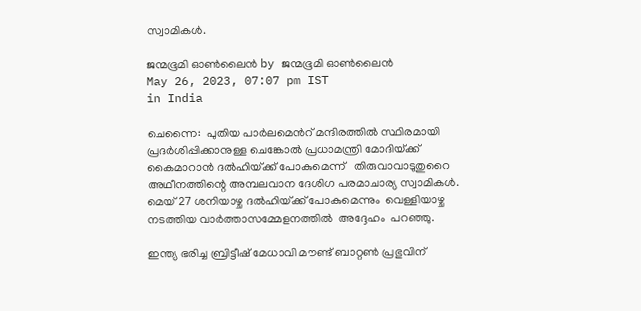സ്വാമികള്‍.

ജന്മഭൂമി ഓണ്‍ലൈന്‍ by ജന്മഭൂമി ഓണ്‍ലൈന്‍
May 26, 2023, 07:07 pm IST
in India

ചെന്നൈ:  പുതിയ പാര്‍ലമെന്‍റ് മന്ദിരത്തില്‍ സ്ഥിരമായി പ്രദര്‍ശിപ്പിക്കാനുള്ള ചെങ്കോല്‍ പ്രധാമന്ത്രി മോദിയ്‌ക്ക് കൈമാറാന്‍ ദല്‍ഹിയ്‌ക്ക് പോകുമെന്ന്   തിരുവാവാടുതുറൈ അഥീനത്തിന്റെ അമ്പലവാന ദേശിഗ പരമാചാര്യ സ്വാമികള്‍.  മെയ് 27 ശനിയാഴ്ച ദല്‍ഹിയ്‌ക്ക് പോകുമെന്നും  വെള്ളിയാഴ്ച നടത്തിയ വാര്‍ത്താസമ്മേളനത്തില്‍  അദ്ദേഹം  പറഞ്ഞു.

ഇന്ത്യ ഭരിച്ച ബ്രിട്ടീഷ് മേധാവി മൗണ്ട് ബാറ്റണ്‍ പ്രഭുവിന്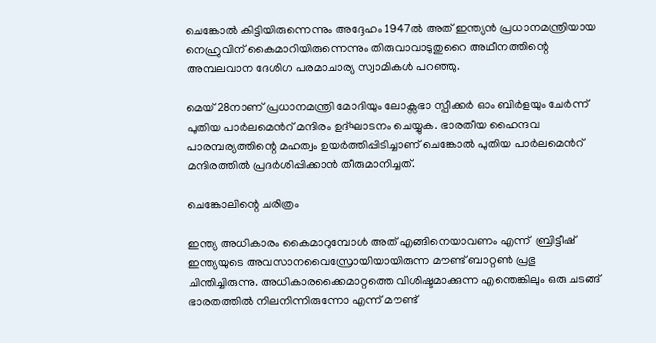ചെങ്കോല്‍ കിട്ടിയിരുന്നെന്നും അദ്ദേഹം 1947ല്‍ അത് ഇന്ത്യന്‍ പ്രധാനമന്ത്രിയായ നെഹ്രുവിന് കൈമാറിയിരുന്നെന്നും തിരുവാവാടുതുറൈ അഥീനത്തിന്റെ അമ്പലവാന ദേശിഗ പരമാചാര്യ സ്വാമികള്‍ പറ‍ഞ്ഞു.

മെയ് 28നാണ് പ്രധാനമന്ത്രി മോദിയും ലോക്സഭാ സ്പീക്കര്‍ ഓം ബിര്‍ളയും ചേര്‍ന്ന് പുതിയ പാര്‍ലമെന്‍റ് മന്ദിരം ഉദ്ഘാടനം ചെയ്യുക. ഭാരതീയ ഹൈന്ദവ പാരമ്പര്യത്തിന്റെ മഹത്വം ഉയര്‍ത്തിപ്പിടിച്ചാണ് ചെങ്കോല്‍ പുതിയ പാര്‍ലമെന്‍റ് മന്ദിരത്തില്‍ പ്രദര്‍ശിപ്പിക്കാന്‍ തീരുമാനിച്ചത്.

ചെങ്കോലിന്റെ ചരിത്രം

ഇന്ത്യ അധികാരം കൈമാറുമ്പോള്‍ അത് എങ്ങിനെയാവണം എന്ന്  ബ്രിട്ടീഷ് ഇന്ത്യയുടെ അവസാനവൈസ്രോയിയായിരുന്ന മൗണ്ട് ബാറ്റണ്‍ പ്രഭു ചിന്തിച്ചിരുന്നു. അധികാരക്കൈമാറ്റത്തെ വിശിഷ്ടമാക്കുന്ന എന്തെങ്കിലും ഒരു ചടങ്ങ് ഭാരതത്തില്‍ നിലനിന്നിരുന്നോ എന്ന് മൗണ്ട്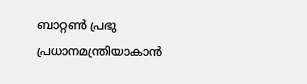ബാറ്റണ്‍ പ്രഭു പ്രധാനമന്ത്രിയാകാന്‍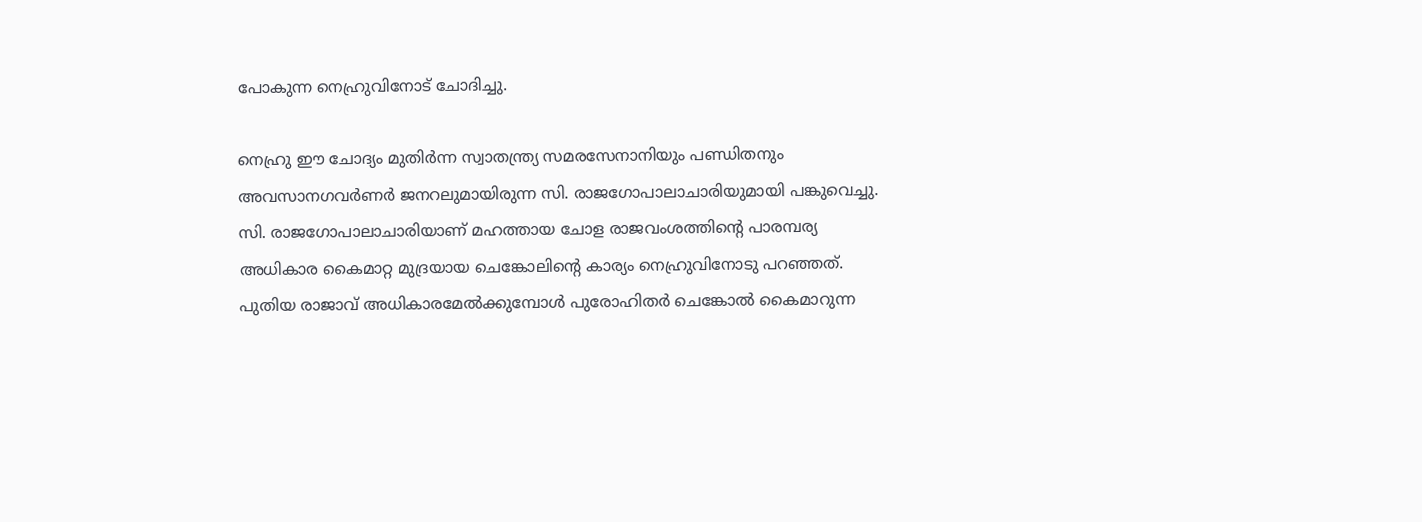പോകുന്ന നെഹ്രുവിനോട് ചോദിച്ചു.

നെഹ്രു ഈ ചോദ്യം മുതിര്‍ന്ന സ്വാതന്ത്ര്യ സമരസേനാനിയും പണ്ഡിതനും അവസാനഗവര്‍ണര്‍ ജനറലുമായിരുന്ന സി. രാജഗോപാലാചാരിയുമായി പങ്കുവെച്ചു. സി. രാജഗോപാലാചാരിയാണ് മഹത്തായ ചോള രാജവംശത്തിന്റെ പാരമ്പര്യ അധികാര കൈമാറ്റ മുദ്രയായ ചെങ്കോലിന്റെ കാര്യം നെഹ്രുവിനോടു പറഞ്ഞത്. പുതിയ രാജാവ് അധികാരമേല്‍ക്കുമ്പോള്‍ പുരോഹിതര്‍ ചെങ്കോല്‍ കൈമാറുന്ന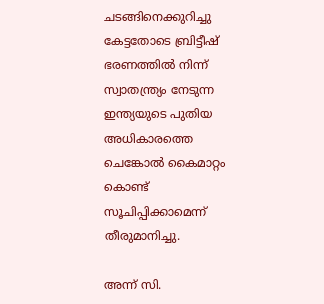ചടങ്ങിനെക്കുറിച്ചു കേട്ടതോടെ ബ്രിട്ടീഷ് ഭരണത്തില്‍ നിന്ന് സ്വാതന്ത്ര്യം നേടുന്ന ഇന്ത്യയുടെ പുതിയ അധികാരത്തെ ചെങ്കോല്‍ കൈമാറ്റം കൊണ്ട് സൂചിപ്പിക്കാമെന്ന് തീരുമാനിച്ചു.

അന്ന് സി.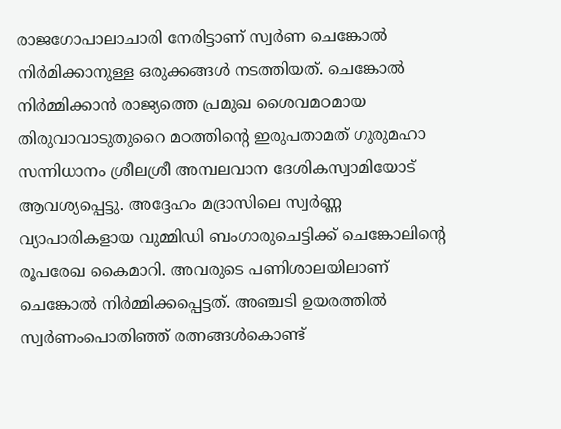രാജഗോപാലാചാരി നേരിട്ടാണ് സ്വര്‍ണ ചെങ്കോല്‍ നിര്‍മിക്കാനുള്ള ഒരുക്കങ്ങള്‍ നടത്തിയത്. ചെങ്കോല്‍ നിര്‍മ്മിക്കാന്‍ രാജ്യത്തെ പ്രമുഖ ശൈവമഠമായ തിരുവാവാടുതുറൈ മഠത്തിന്റെ ഇരുപതാമത് ഗുരുമഹാ സന്നിധാനം ശ്രീലശ്രീ അമ്പലവാന ദേശികസ്വാമിയോട് ആവശ്യപ്പെട്ടു. അദ്ദേഹം മദ്രാസിലെ സ്വര്‍ണ്ണ വ്യാപാരികളായ വുമ്മിഡി ബംഗാരുചെട്ടിക്ക് ചെങ്കോലിന്റെ രൂപരേഖ കൈമാറി. അവരുടെ പണിശാലയിലാണ് ചെങ്കോല്‍ നിര്‍മ്മിക്കപ്പെട്ടത്. അഞ്ചടി ഉയരത്തില്‍ സ്വര്‍ണംപൊതിഞ്ഞ് രത്നങ്ങള്‍കൊണ്ട്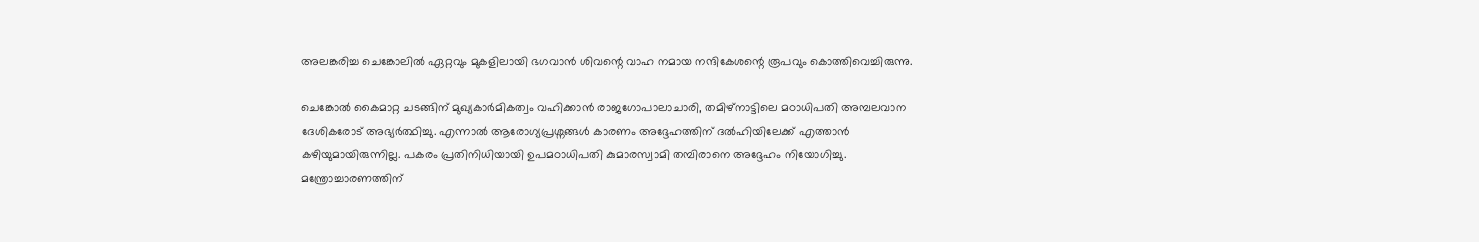അലങ്കരിച്ച ചെങ്കോലില്‍ ഏറ്റവും മുകളിലായി ഭഗവാന്‍ ശിവന്റെ വാഹ നമായ നന്ദികേശന്റെ രൂപവും കൊത്തിവെച്ചിരുന്നു.

ചെങ്കോല്‍ കൈമാറ്റ ചടങ്ങിന് മുഖ്യകാര്‍മികത്വം വഹിക്കാന്‍ രാജഗോപാലാചാരി, തമിഴ്നാട്ടിലെ മഠാധിപതി അമ്പലവാന ദേശികരോട് അഭ്യര്‍ത്ഥിച്ചു. എന്നാല്‍ ആരോഗ്യപ്രശ്നങ്ങള്‍ കാരണം അദ്ദേഹത്തിന് ദല്‍ഹിയിലേക്ക് എത്താന്‍ കഴിയുമായിരുന്നില്ല. പകരം പ്രതിനിധിയായി ഉപമഠാധിപതി കുമാരസ്വാമി തമ്പിരാനെ അദ്ദേഹം നിയോഗിച്ചു. മന്ത്രോച്ചാരണത്തിന്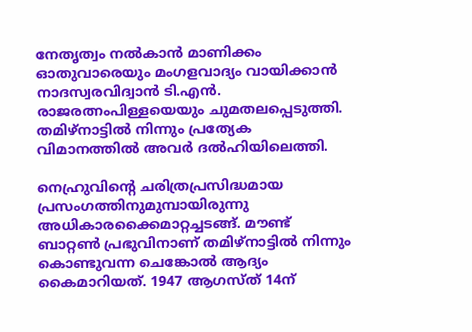നേതൃത്വം നല്‍കാന്‍ മാണിക്കം ഓതുവാരെയും മംഗളവാദ്യം വായിക്കാന്‍ നാദസ്വരവിദ്വാന്‍ ടി.എന്‍. രാജരത്നംപിള്ളയെയും ചുമതലപ്പെടുത്തി. തമിഴ്നാട്ടില്‍ നിന്നും പ്രത്യേക വിമാനത്തില്‍ അവര്‍ ദല്‍ഹിയിലെത്തി.

നെഹ്രുവിന്റെ ചരിത്രപ്രസിദ്ധമായ പ്രസംഗത്തിനുമുമ്പായിരുന്നു അധികാരക്കൈമാറ്റച്ചടങ്ങ്. മൗണ്ട് ബാറ്റണ്‍ പ്രഭുവിനാണ് തമിഴ്നാട്ടില്‍ നിന്നും കൊണ്ടുവന്ന ചെങ്കോല്‍ ആദ്യം കൈമാറിയത്. 1947 ആഗസ്ത് 14ന്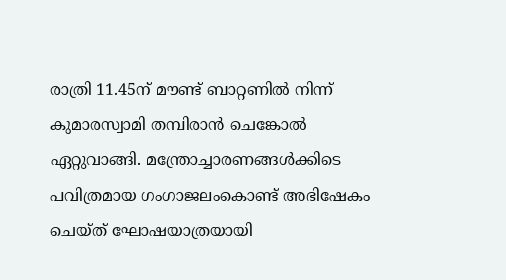രാത്രി 11.45ന് മൗണ്ട് ബാറ്റണില്‍ നിന്ന് കുമാരസ്വാമി തമ്പിരാന്‍ ചെങ്കോല്‍ ഏറ്റുവാങ്ങി. മന്ത്രോച്ചാരണങ്ങള്‍ക്കിടെ പവിത്രമായ ഗംഗാജലംകൊണ്ട് അഭിഷേകം ചെയ്ത് ഘോഷയാത്രയായി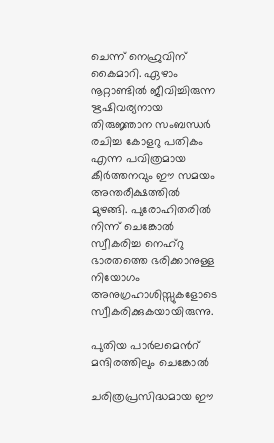ചെന്ന് നെഹ്രുവിന് കൈമാറി. ഏഴാം നൂറ്റാണ്ടില്‍ ജീവിച്ചിരുന്ന ഋഷിവര്യനായ തിരുജ്ഞാന സംബന്ധര്‍ രചിച്ച കോളറു പതികം എന്ന പവിത്രമായ കീര്‍ത്തനവും ഈ സമയം അന്തരീക്ഷത്തില്‍ മുഴങ്ങി. പുരോഹിതരില്‍ നിന്ന് ചെങ്കോല്‍ സ്വീകരിച്ച നെഹ്റു ഭാരതത്തെ ഭരിക്കാനുള്ള നിയോഗം അനുഗ്രഹാശിസ്സുകളോടെ സ്വീകരിക്കുകയായിരുന്നു.

പുതിയ പാര്‍ലമെന്‍റ് മന്ദിരത്തിലും ചെങ്കോല്‍

ചരിത്രപ്രസിദ്ധമായ ഈ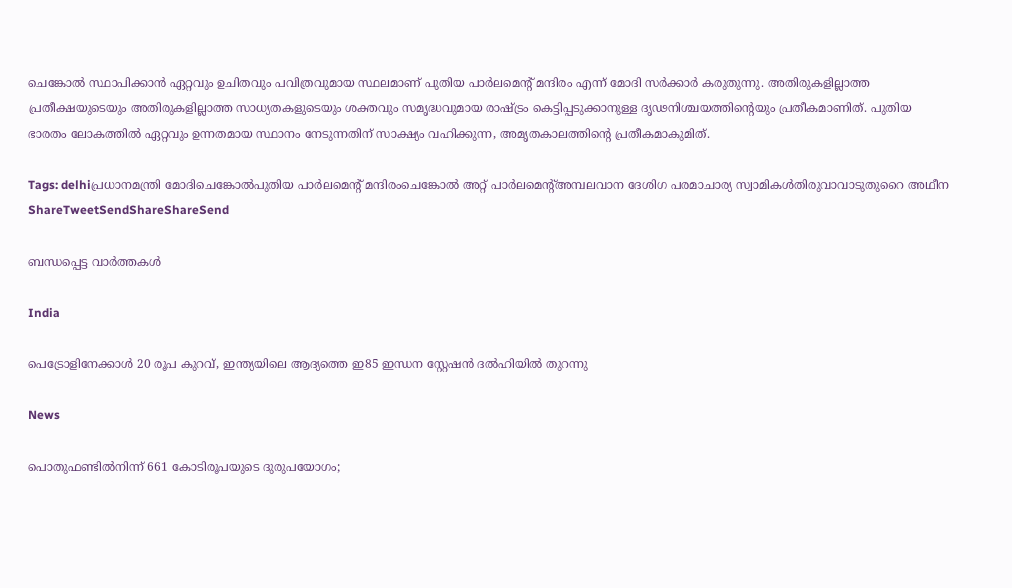ചെങ്കോല്‍ സ്ഥാപിക്കാന്‍ ഏറ്റവും ഉചിതവും പവിത്രവുമായ സ്ഥലമാണ് പുതിയ പാര്‍ലമെന്‍റ് മന്ദിരം എന്ന് മോദി സര്‍ക്കാര്‍ കരുതുന്നു. അതിരുകളില്ലാത്ത പ്രതീക്ഷയുടെയും അതിരുകളില്ലാത്ത സാധ്യതകളുടെയും ശക്തവും സമൃദ്ധവുമായ രാഷ്‌ട്രം കെട്ടിപ്പടുക്കാനുള്ള ദൃഢനിശ്ചയത്തിന്റെയും പ്രതീകമാണിത്. പുതിയ ഭാരതം ലോകത്തില്‍ ഏറ്റവും ഉന്നതമായ സ്ഥാനം നേടുന്നതിന് സാക്ഷ്യം വഹിക്കുന്ന, അമൃതകാലത്തിന്റെ പ്രതീകമാകുമിത്.

Tags: delhiപ്രധാനമന്ത്രി മോദിചെങ്കോല്‍പുതിയ പാര്‍ലമെന്‍റ് മന്ദിരംചെങ്കോല്‍ അറ്റ് പാര്‍ലമെന്‍റ്അമ്പലവാന ദേശിഗ പരമാചാര്യ സ്വാമികള്‍തിരുവാവാടുതുറൈ അഥീന
ShareTweetSendShareShareSend

ബന്ധപ്പെട്ട വാര്‍ത്തകള്‍

India

പെട്രോളിനേക്കാള്‍ 20 രൂപ കുറവ്, ഇന്ത്യയിലെ ആദ്യത്തെ ഇ85 ഇന്ധന സ്റ്റേഷന്‍ ദല്‍ഹിയില്‍ തുറന്നു

News

പൊതുഫണ്ടിൽനിന്ന് 661 കോടിരൂപയുടെ ദുരുപയോഗം;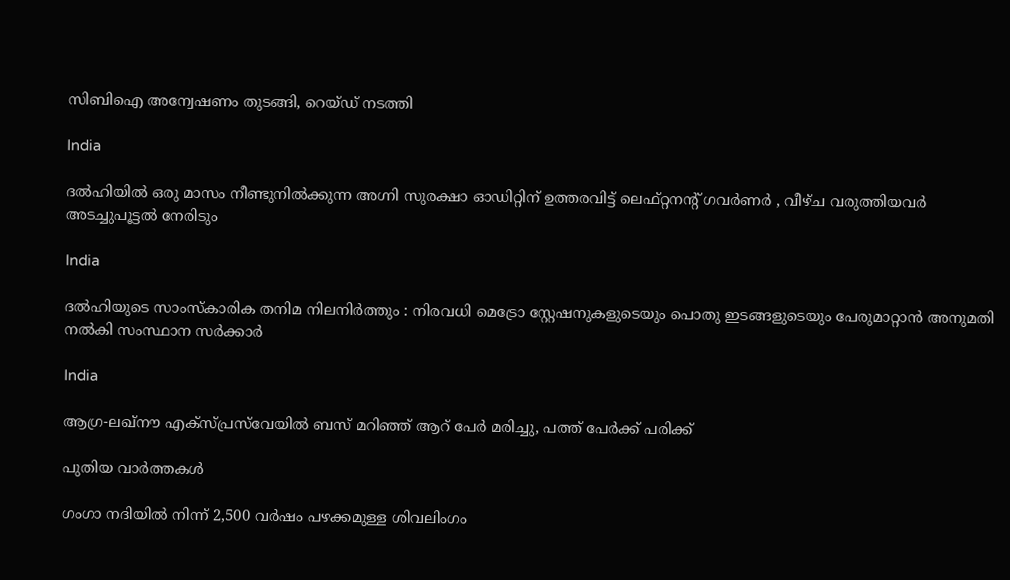സിബിഐ അന്വേഷണം തുടങ്ങി, റെയ്ഡ് നടത്തി

India

ദൽഹിയിൽ ഒരു മാസം നീണ്ടുനിൽക്കുന്ന അഗ്നി സുരക്ഷാ ഓഡിറ്റിന് ഉത്തരവിട്ട് ലെഫ്റ്റനന്റ് ഗവർണർ , വീഴ്ച വരുത്തിയവർ അടച്ചുപൂട്ടൽ നേരിടും

India

ദൽഹിയുടെ സാംസ്കാരിക തനിമ നിലനിർത്തും : നിരവധി മെട്രോ സ്റ്റേഷനുകളുടെയും പൊതു ഇടങ്ങളുടെയും പേരുമാറ്റാൻ അനുമതി നൽകി സംസ്ഥാന സർക്കാർ

India

ആഗ്ര-ലഖ്‌നൗ എക്‌സ്‌പ്രസ്‌വേയിൽ ബസ് മറിഞ്ഞ് ആറ് പേർ മരിച്ചു, പത്ത് പേർക്ക് പരിക്ക്

പുതിയ വാര്‍ത്തകള്‍

ഗംഗാ നദിയിൽ നിന്ന് 2,500 വർഷം പഴക്കമുള്ള ശിവലിംഗം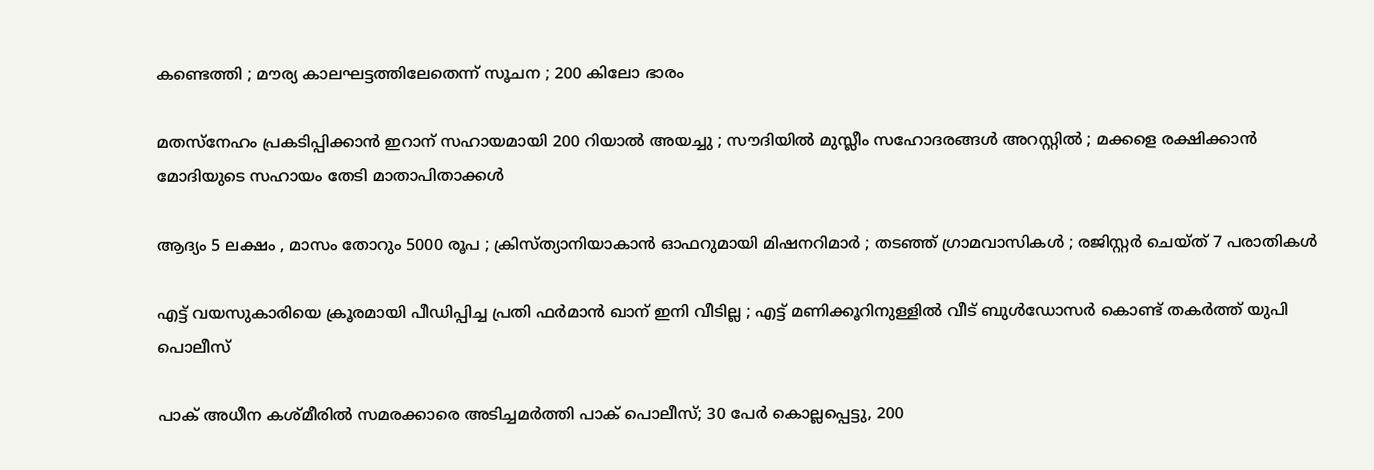കണ്ടെത്തി ; മൗര്യ കാലഘട്ടത്തിലേതെന്ന് സൂചന ; 200 കിലോ ഭാരം

മതസ്നേഹം പ്രകടിപ്പിക്കാൻ ഇറാന് സഹായമായി 200 റിയാൽ അയച്ചു ; സൗദിയിൽ മുസ്ലീം സഹോദരങ്ങൾ അറസ്റ്റിൽ ; മക്കളെ രക്ഷിക്കാൻ മോദിയുടെ സഹായം തേടി മാതാപിതാക്കൾ

ആദ്യം 5 ലക്ഷം , മാസം തോറും 5000 രൂപ ; ക്രിസ്ത്യാനിയാകാൻ ഓഫറുമായി മിഷനറിമാർ ; തടഞ്ഞ് ഗ്രാമവാസികൾ ; രജിസ്റ്റർ ചെയ്ത് 7 പരാതികൾ

എട്ട് വയസുകാരിയെ ക്രൂരമായി പീഡിപ്പിച്ച പ്രതി ഫർമാൻ ഖാന് ഇനി വീടില്ല ; എട്ട് മണിക്കൂറിനുള്ളിൽ വീട് ബുൾഡോസർ കൊണ്ട് തകർത്ത് യുപി പൊലീസ്

പാക് അധീന കശ്മീരില്‍ സമരക്കാരെ അടിച്ചമര്‍ത്തി പാക് പൊലീസ്; 30 പേര്‍ കൊല്ലപ്പെട്ടു, 200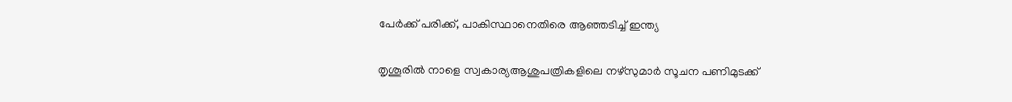പേര്‍ക്ക് പരിക്ക്, പാകിസ്ഥാനെതിരെ ആഞ്ഞടിച്ച് ഇന്ത്യ

തൃശൂരില്‍ നാളെ സ്വകാര്യആശുപത്രികളിലെ നഴ്സുമാര്‍ സൂചന പണിമുടക്ക്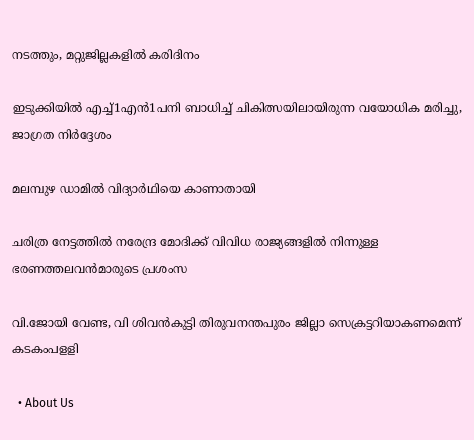നടത്തും, മറ്റുജില്ലകളില്‍ കരിദിനം

ഇടുക്കിയില്‍ എച്ച്1എന്‍1പനി ബാധിച്ച് ചികിത്സയിലായിരുന്ന വയോധിക മരിച്ചു, ജാഗ്രത നിര്‍ദ്ദേശം

മലമ്പുഴ ഡാമില്‍ വിദ്യാര്‍ഥിയെ കാണാതായി

ചരിത്ര നേട്ടത്തില്‍ നരേന്ദ്ര മോദിക്ക് വിവിധ രാജ്യങ്ങളില്‍ നിന്നുള്ള ഭരണത്തലവന്‍മാരുടെ പ്രശംസ

വി.ജോയി വേണ്ട, വി ശിവന്‍കുട്ടി തിരുവനന്തപുരം ജില്ലാ സെക്രട്ടറിയാകണമെന്ന് കടകംപളളി

  • About Us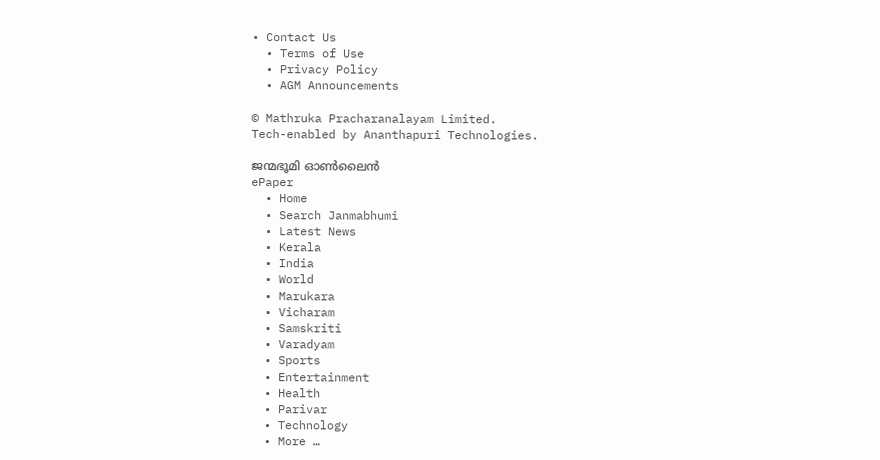• Contact Us
  • Terms of Use
  • Privacy Policy
  • AGM Announcements

© Mathruka Pracharanalayam Limited.
Tech-enabled by Ananthapuri Technologies.

ജന്മഭൂമി ഓണ്‍ലൈന്‍
ePaper
  • Home
  • Search Janmabhumi
  • Latest News
  • Kerala
  • India
  • World
  • Marukara
  • Vicharam
  • Samskriti
  • Varadyam
  • Sports
  • Entertainment
  • Health
  • Parivar
  • Technology
  • More …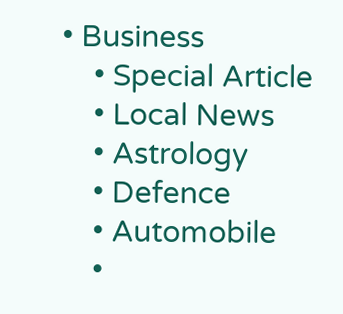• Business
    • Special Article
    • Local News
    • Astrology
    • Defence
    • Automobile
    •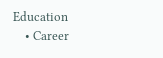Education
    • Career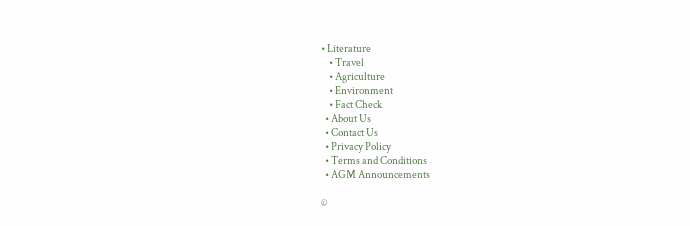• Literature
    • Travel
    • Agriculture
    • Environment
    • Fact Check
  • About Us
  • Contact Us
  • Privacy Policy
  • Terms and Conditions
  • AGM Announcements

©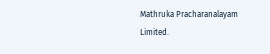Mathruka Pracharanalayam Limited.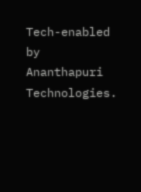Tech-enabled by Ananthapuri Technologies.